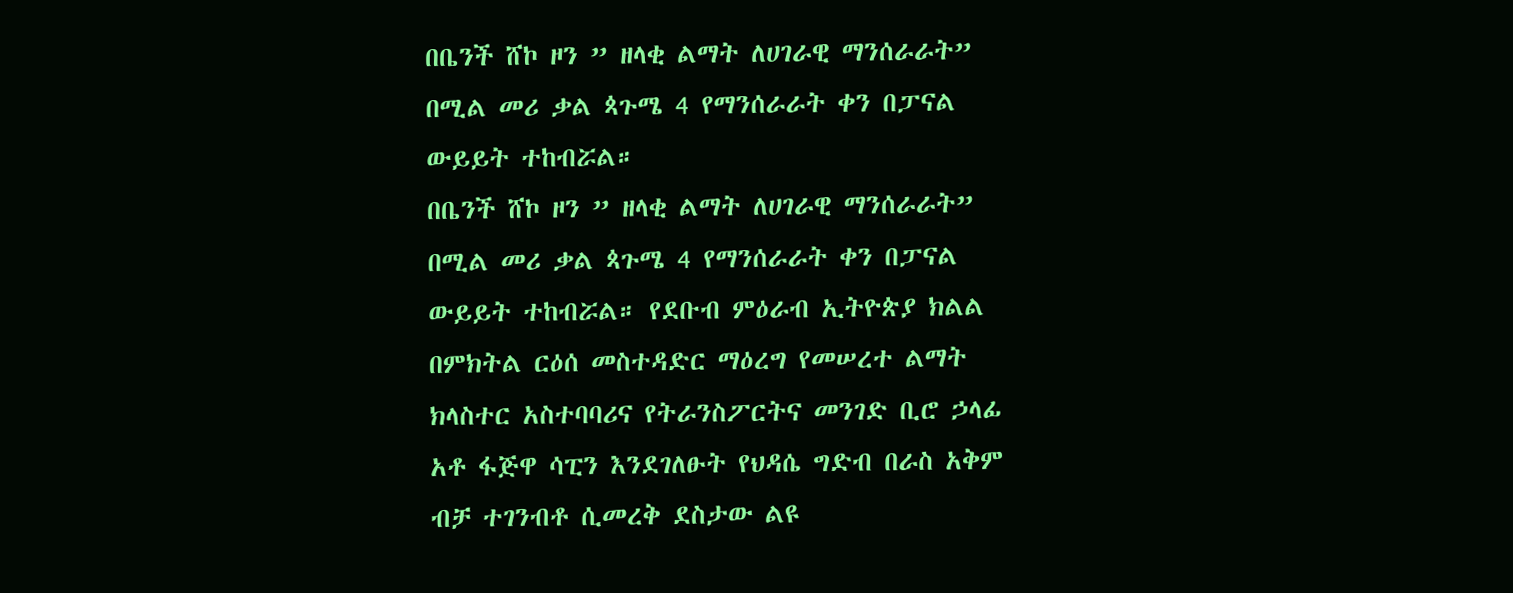በቤንች ሸኮ ዞን ” ዘላቂ ልማት ለሀገራዊ ማንሰራራት” በሚል መሪ ቃል ጳጉሜ 4 የማንሰራራት ቀን በፓናል ውይይት ተከብሯል።
በቤንች ሸኮ ዞን ” ዘላቂ ልማት ለሀገራዊ ማንሰራራት” በሚል መሪ ቃል ጳጉሜ 4 የማንሰራራት ቀን በፓናል ውይይት ተከብሯል። የደቡብ ምዕራብ ኢትዮጵያ ክልል በምክትል ርዕሰ መስተዳድር ማዕረግ የመሠረተ ልማት ክላስተር አስተባባሪና የትራንስፖርትና መንገድ ቢሮ ኃላፊ አቶ ፋጅዋ ሳፒን እንደገለፁት የህዳሴ ግድብ በራስ አቅም ብቻ ተገንብቶ ሲመረቅ ደስታው ልዩ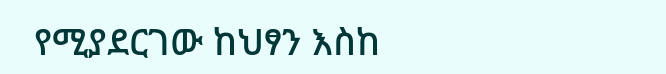የሚያደርገው ከህፃን እስከ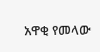አዋቂ የመላው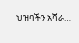ህዝባችን አሻራ…